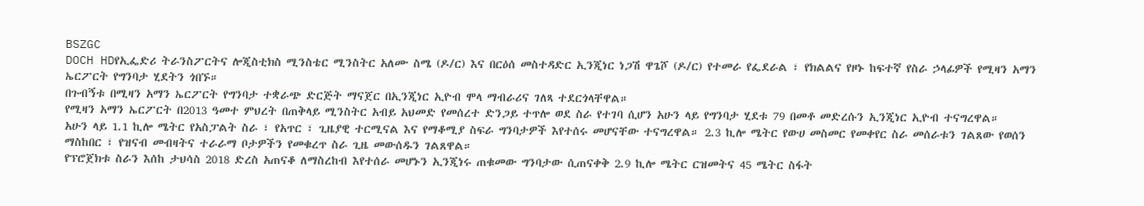BSZGC
DOCH HDየኢፌድሪ ትራንስፖርትና ሎጂስቲክስ ሚንስቴር ሚንስትር አለሙ ስሜ (ዶ/ር) እና በርዕሰ መስተዳድር ኢንጂነር ነጋሽ ዋጌሾ (ዶ/ር) የተመራ የፌደራል ፣ የክልልና የዞኑ ከፍተኛ የስራ ኃላፊዎች የሚዛን አማን ኤርፖርት የግንባታ ሂደትን ጎበኙ።
በጉብኝቱ በሚዛን አማን ኤርፖርት የግንባታ ተቋራጭ ድርጅት ማናጀር በኢንጂነር ኢዮብ ሞላ ማብራሪና ገለጻ ተደርጎላቸዋል።
የሚዛን አማን ኤርፖርት በ2013 ዓመተ ምህረት በጠቅላይ ሚንስትር አብይ አህመድ የመሰረተ ድንጋይ ተጥሎ ወደ ስራ የተገባ ሲሆን አሁን ላይ የግንባታ ሂደቱ 79 በመቶ መድረሱን ኢንጂነር ኢዮብ ተናግረዋል።
አሁን ላይ 1.1 ኪሎ ሜትር የአስፓልት ስራ ፣ የአጥር ፣ ጊዜያዊ ተርሚናል እና የማቆሚያ ስፍራ ግንባታዎች እየተሰሩ መሆናቸው ተናግረዋል። 2.3 ኪሎ ሜትር የውሀ መስመር የመቀየር ስራ መሰራቱን ገልጸው የወሰን ማስከበር ፣ የዝናብ መብዛትና ተራራማ ቦታዎችን የመቁረጥ ስራ ጊዜ መውሰዱን ገልጸዋል።
የፕሮጀክቱ ስራን እሰከ ታህሳስ 2018 ድረስ አጠናቆ ለማስረከብ እየተሰራ መሆኑን ኢንጂነሩ ጠቁመው ግንባታው ሲጠናቀቅ 2.9 ኪሎ ሜትር ርዝመትና 45 ሜትር ስፋት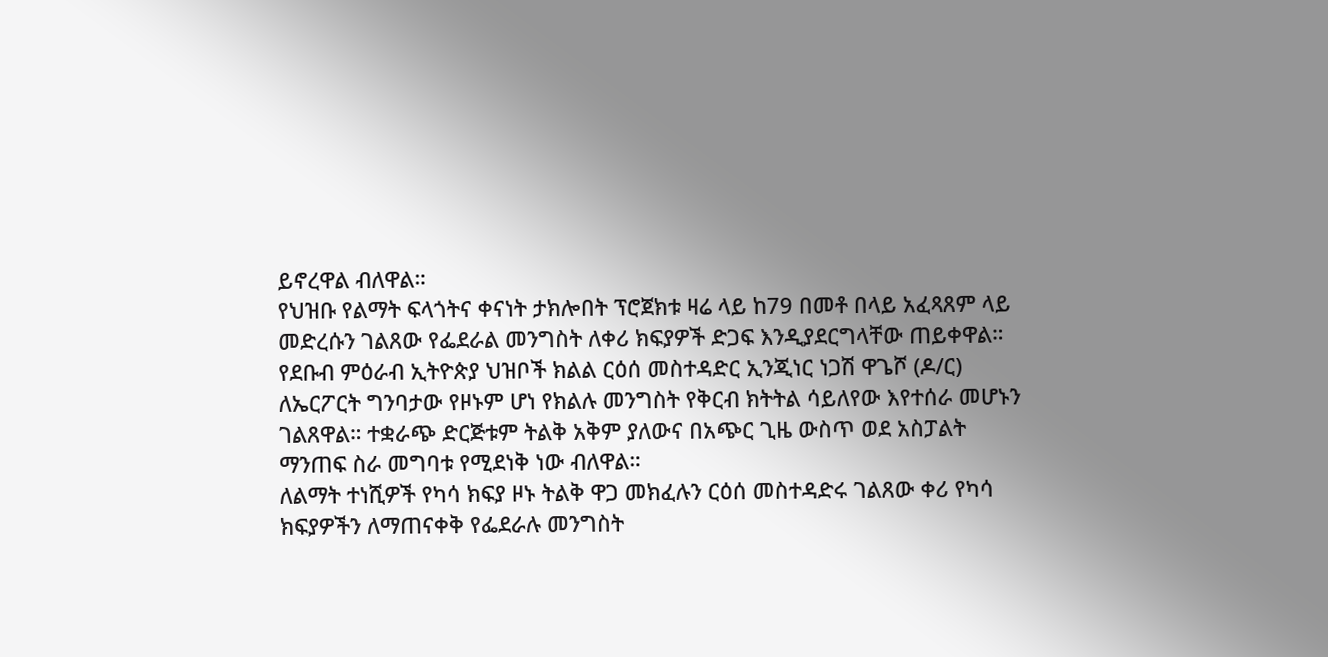ይኖረዋል ብለዋል።
የህዝቡ የልማት ፍላጎትና ቀናነት ታክሎበት ፕሮጀክቱ ዛሬ ላይ ከ79 በመቶ በላይ አፈጻጸም ላይ መድረሱን ገልጸው የፌደራል መንግስት ለቀሪ ክፍያዎች ድጋፍ እንዲያደርግላቸው ጠይቀዋል።
የደቡብ ምዕራብ ኢትዮጵያ ህዝቦች ክልል ርዕሰ መስተዳድር ኢንጂነር ነጋሽ ዋጌሾ (ዶ/ር) ለኤርፖርት ግንባታው የዞኑም ሆነ የክልሉ መንግስት የቅርብ ክትትል ሳይለየው እየተሰራ መሆኑን ገልጸዋል። ተቋራጭ ድርጅቱም ትልቅ አቅም ያለውና በአጭር ጊዜ ውስጥ ወደ አስፓልት ማንጠፍ ስራ መግባቱ የሚደነቅ ነው ብለዋል።
ለልማት ተነሺዎች የካሳ ክፍያ ዞኑ ትልቅ ዋጋ መክፈሉን ርዕሰ መስተዳድሩ ገልጸው ቀሪ የካሳ ክፍያዎችን ለማጠናቀቅ የፌደራሉ መንግስት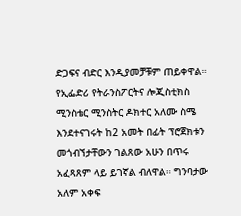ድጋፍና ብድር እንዲያመቻቹም ጠይቀዋል።
የኢፌድሪ የትራንስፖርትና ሎጂስቲክስ ሚንስቴር ሚንስትር ዶክተር አለሙ ስሜ እንደተናገሩት ከ2 አመት በፊት ፕሮጀክቱን መጎብኘታቸውን ገልጸው አሁን በጥሩ አፈጻጸም ላይ ይገኛል ብለዋል። ግንባታው አለም አቀፍ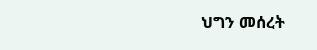ህግን መሰረት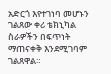አድርጎ እየተገነባ መሆኑን ገልጸው ቀሪ ቴክኒካል ስራዎችን በፍጥነት ማጠናቀቅ እንደሚገባም ገልጸዋል።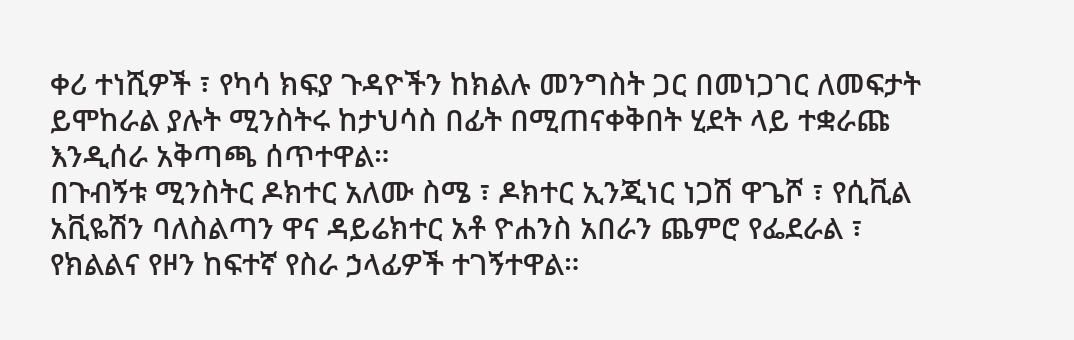ቀሪ ተነሺዎች ፣ የካሳ ክፍያ ጉዳዮችን ከክልሉ መንግስት ጋር በመነጋገር ለመፍታት ይሞከራል ያሉት ሚንስትሩ ከታህሳስ በፊት በሚጠናቀቅበት ሂደት ላይ ተቋራጩ እንዲሰራ አቅጣጫ ሰጥተዋል።
በጉብኝቱ ሚንስትር ዶክተር አለሙ ስሜ ፣ ዶክተር ኢንጂነር ነጋሽ ዋጌሾ ፣ የሲቪል አቪዬሽን ባለስልጣን ዋና ዳይሬክተር አቶ ዮሐንስ አበራን ጨምሮ የፌደራል ፣ የክልልና የዞን ከፍተኛ የስራ ኃላፊዎች ተገኝተዋል።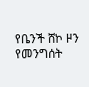የቤንች ሸኮ ዞን የመንግሰት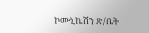ኮሙኒኬሽን ጽ/ቤት